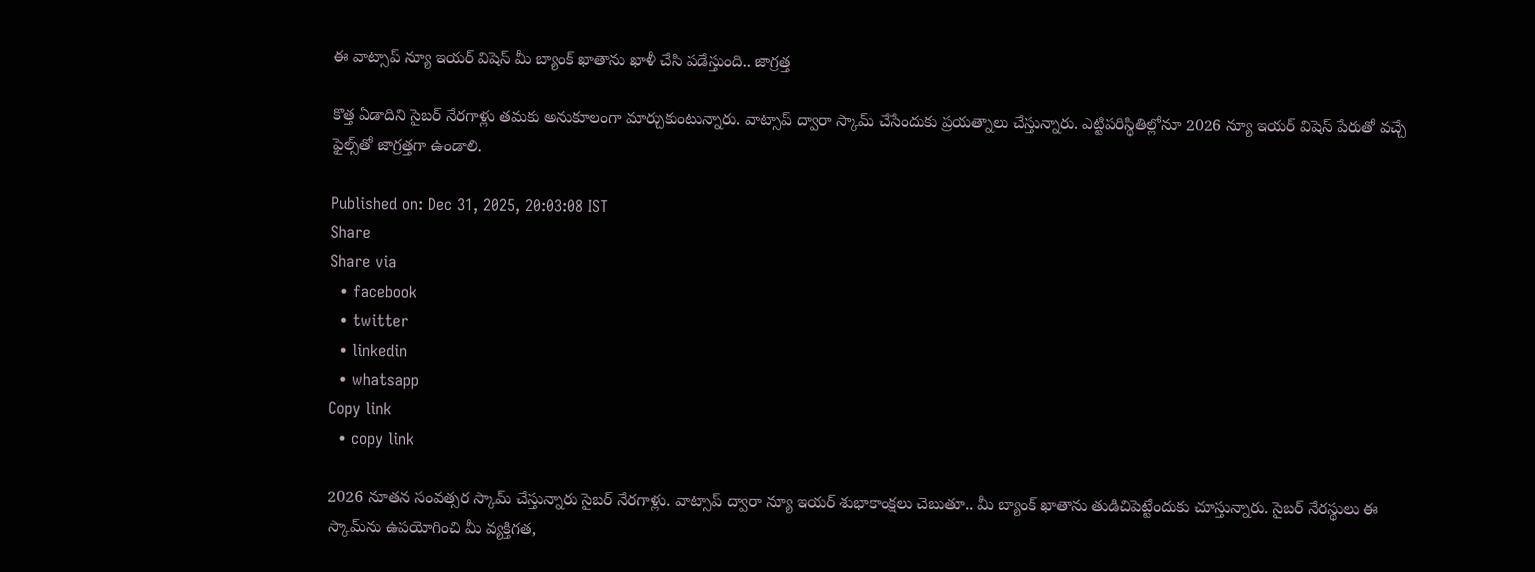ఈ వాట్సాప్ న్యూ ఇయర్ విషెస్ మీ బ్యాంక్ ఖాతాను ఖాళీ చేసి పడేస్తుంది.. జాగ్రత్త

కొత్త ఏడాదిని సైబర్ నేరగాళ్లు తమకు అనుకూలంగా మార్చుకుంటున్నారు. వాట్సాప్ ద్వారా స్కామ్ చేసేందుకు ప్రయత్నాలు చేస్తున్నారు. ఎట్టిపరిస్థితిల్లోనూ 2026 న్యూ ఇయర్ విషెస్ పేరుతో వచ్చే ఫైల్స్‌తో జాగ్రత్తగా ఉండాలి.

Published on: Dec 31, 2025, 20:03:08 IST
Share
Share via
  • facebook
  • twitter
  • linkedin
  • whatsapp
Copy link
  • copy link

2026 నూతన సంవత్సర స్కామ్ చేస్తున్నారు సైబర్ నేరగాళ్లు. వాట్సాప్ ద్వారా న్యూ ఇయర్ శుభాకాంక్షలు చెబుతూ.. మీ బ్యాంక్ ఖాతాను తుడిచిపెట్టేందుకు చూస్తున్నారు. సైబర్ నేరస్థులు ఈ స్కామ్‌ను ఉపయోగించి మీ వ్యక్తిగత,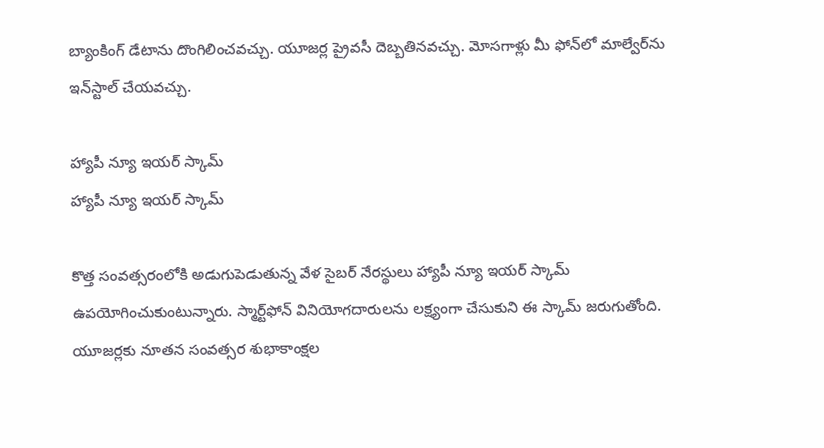బ్యాంకింగ్ డేటాను దొంగిలించవచ్చు. యూజర్ల ప్రైవసీ దెబ్బతినవచ్చు. మోసగాళ్లు మీ ఫోన్‌లో మాల్వేర్‌ను ఇన్‌స్టాల్ చేయవచ్చు.

హ్యాపీ న్యూ ఇయర్ స్కామ్
హ్యాపీ న్యూ ఇయర్ స్కామ్

కొత్త సంవత్సరంలోకి అడుగుపెడుతున్న వేళ సైబర్ నేరస్థులు హ్యాపీ న్యూ ఇయర్ స్కామ్ ఉపయోగించుకుంటున్నారు. స్మార్ట్‌ఫోన్ వినియోగదారులను లక్ష్యంగా చేసుకుని ఈ స్కామ్ జరుగుతోంది. యూజర్లకు నూతన సంవత్సర శుభాకాంక్షల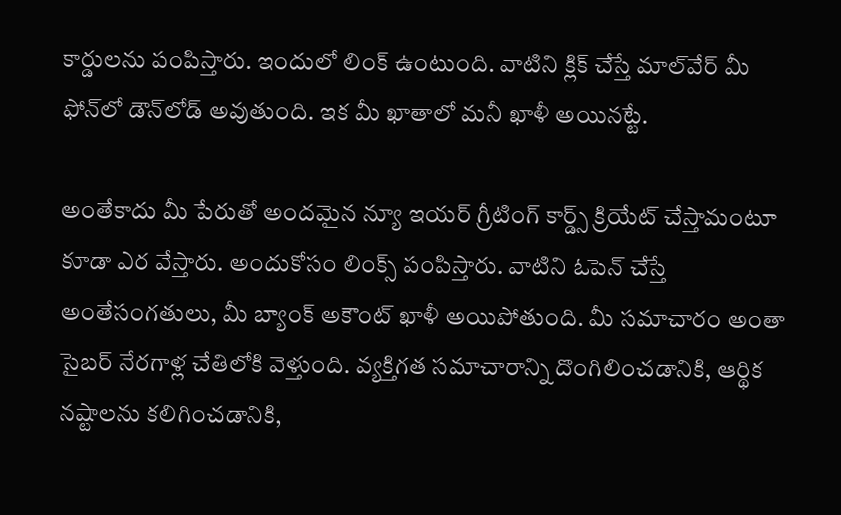కార్డులను పంపిస్తారు. ఇందులో లింక్ ఉంటుంది. వాటిని క్లిక్ చేస్తే మాల్‌వేర్ మీ ఫోన్‌లో డౌన్‌లోడ్ అవుతుంది. ఇక మీ ఖాతాలో మనీ ఖాళీ అయినట్టే.

అంతేకాదు మీ పేరుతో అందమైన న్యూ ఇయర్ గ్రీటింగ్ కార్డ్స్ క్రియేట్ చేస్తామంటూ కూడా ఎర వేస్తారు. అందుకోసం లింక్స్ పంపిస్తారు. వాటిని ఓపెన్ చేస్తే అంతేసంగతులు, మీ బ్యాంక్ అకౌంట్ ఖాళీ అయిపోతుంది. మీ సమాచారం అంతా సైబర్ నేరగాళ్ల చేతిలోకి వెళ్తుంది. వ్యక్తిగత సమాచారాన్ని దొంగిలించడానికి, ఆర్థిక నష్టాలను కలిగించడానికి,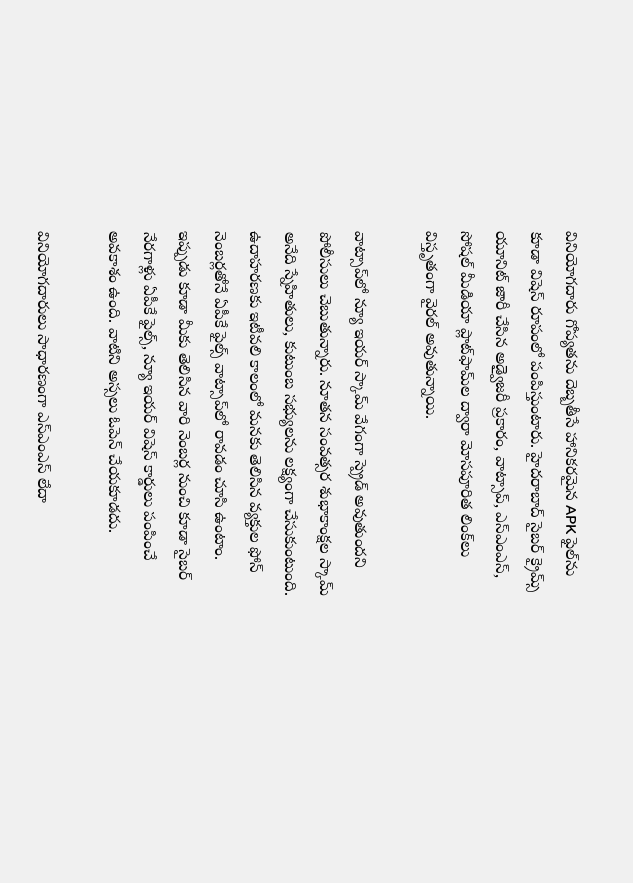వినియోగదారు గోప్యతను దెబ్బతీసే హానికరమైన APK ఫైల్‌ను కూడా విషెస్ రూపంలో పంపిస్తుంటారు. హైదరాబాద్ సైబర్ క్రైమ్స్ యూనిట్ జారీ చేసిన అడ్వైజరీ ప్రకారం, వాట్సాప్, ఎస్ఎంఎస్, సోషల్ మీడియా ప్లాట్‌ఫామ్‌ల ద్వారా మోసపూరిత లింక్‌లు విస్తృతంగా వైరల్ అవుతున్నాయి.

వాట్సాప్‌లో న్యూ ఇయర్ స్కామ్ వేగంగా స్ప్రెడ్ అవుతుందని పోలీసులు చెబుతున్నారు. నూతన సంవత్సర శుభాకాంక్షల స్కామ్ అనేది స్నేహితులు, కుటుంబ సభ్యులను లక్ష్యంగా చేసుకుంటుంది. ఉదాహరణకు ఇటీవలి కాలంలో మనకు తెలిసిన వ్యక్తుల ఫోన్ నెంబర్లతోనే ఏపీకే ఫైల్స్ వాట్సాప్‌లో రావడం చూసి ఉంటాం. ఇప్పుడు కూడా మీకు తెలిసిన వారి నెంబర్ల నుంచి కూడా సైబర్ నేరగాళ్లు ఏపీకే ఫైల్స్, న్యూ ఇయర్ విషెస్ కార్డులు పంపించే అవకాశం ఉంది. వాటిని అస్సలు ఓపెన్ చేయకూడదు.

వినియోగదారులు సాధారణంగా ఎస్ఎంఎస్ లేదా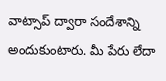వాట్సాప్ ద్వారా సందేశాన్ని అందుకుంటారు. మీ పేరు లేదా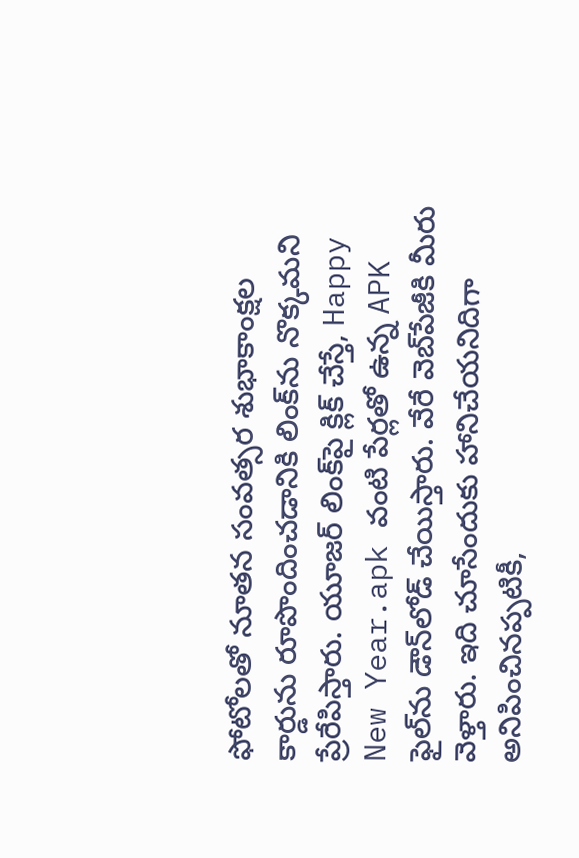ఫోటోలతో నూతన సంవత్సర శుభాకాంక్షల కార్డును రూపొందించడానికి లింక్‌ను నొక్కమని ప్రేరేపిస్తారు. యూజర్ లింక్‌పై క్లిక్ చేస్తే, Happy New Year.apk వంటి పేర్లతో ఉన్న APK ఫైల్‌ను డౌన్‌లోడ్ చేయిస్తారు. వేరే వెబ్‌పేజీకి మీరు వెళ్తారు. ఇది చూసేందుకు హానిచేయనిదిగా అనిపించినప్పటికీ,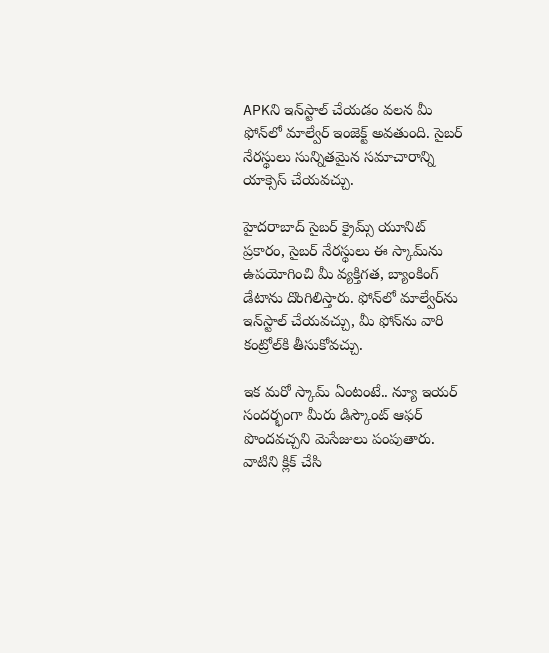APKని ఇన్‌స్టాల్ చేయడం వలన మీ ఫోన్‌లో మాల్వేర్ ఇంజెక్ట్ అవతుంది. సైబర్ నేరస్థులు సున్నితమైన సమాచారాన్ని యాక్సెస్ చేయవచ్చు.

హైదరాబాద్ సైబర్ క్రైమ్స్ యూనిట్ ప్రకారం, సైబర్ నేరస్థులు ఈ స్కామ్‌ను ఉపయోగించి మీ వ్యక్తిగత, బ్యాంకింగ్ డేటాను దొంగిలిస్తారు. ఫోన్‌లో మాల్వేర్‌ను ఇన్‌స్టాల్ చేయవచ్చు, మీ ఫోన్‌ను వారి కంట్రోల్‌కి తీసుకోవచ్చు.

ఇక మరో స్కామ్ ఏంటంటే.. న్యూ ఇయర్ సందర్భంగా మీరు డిస్కౌంట్ ఆఫర్ పొందవచ్చని మెసేజులు పంపుతారు. వాటిని క్లిక్ చేసి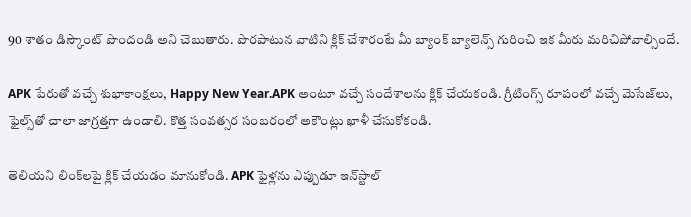90 శాతం డిస్కౌంట్ పొందండి అని చెబుతారు. పొరపాటున వాటిని క్లిక్ చేశారంటే మీ బ్యాంక్ బ్యాలెన్స్ గురించి ఇక మీరు మరిచిపోవాల్సిందే.

APK పేరుతో వచ్చే శుభాకాంక్షలు, Happy New Year.APK అంటూ వచ్చే సందేశాలను క్లిక్ చేయకండి. గ్రీటింగ్స్ రూపంలో వచ్చే మెసేజ్‌లు, ఫైల్స్‌తో చాలా జాగ్రత్తగా ఉండాలి. కొత్త సంవత్సర సంబరంలో అకౌంట్లు ఖాళీ చేసుకోకండి.

తెలియని లింక్‌లపై క్లిక్ చేయడం మానుకోండి. APK ఫైళ్లను ఎప్పుడూ ఇన్‌స్టాల్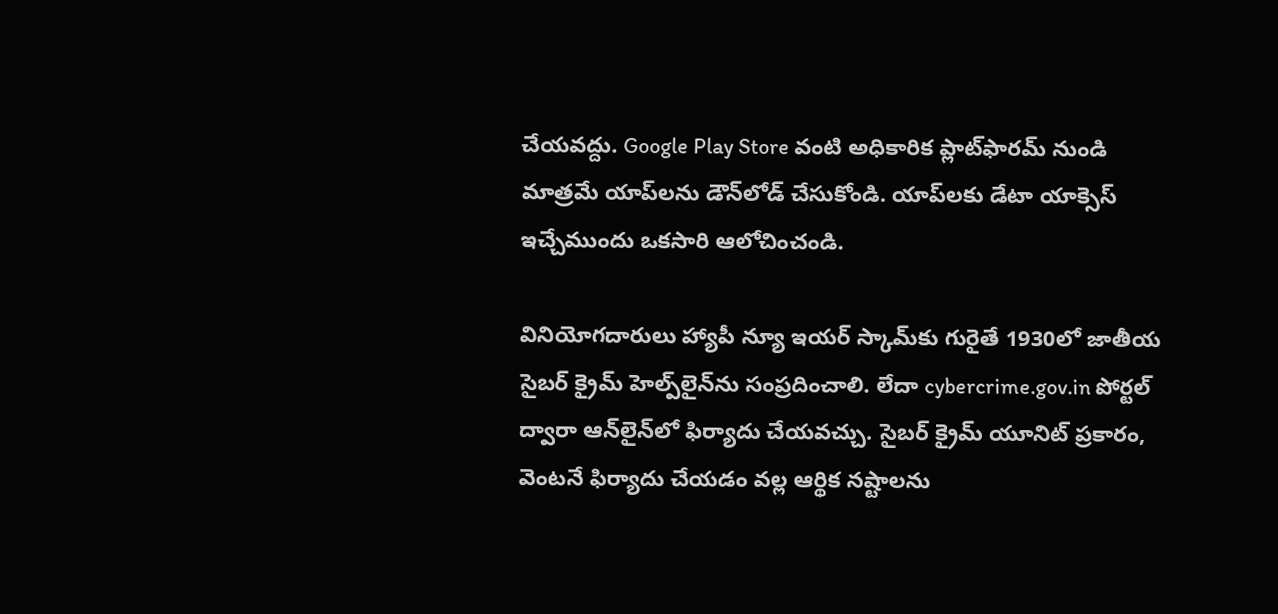చేయవద్దు. Google Play Store వంటి అధికారిక ప్లాట్‌ఫారమ్ నుండి మాత్రమే యాప్‌లను డౌన్‌లోడ్ చేసుకోండి. యాప్‌లకు డేటా యాక్సెస్ ఇచ్చేముందు ఒకసారి ఆలోచించండి.

వినియోగదారులు హ్యాపీ న్యూ ఇయర్ స్కామ్‌కు గురైతే 1930లో జాతీయ సైబర్ క్రైమ్ హెల్ప్‌లైన్‌ను సంప్రదించాలి. లేదా cybercrime.gov.in పోర్టల్ ద్వారా ఆన్‌లైన్‌లో ఫిర్యాదు చేయవచ్చు. సైబర్ క్రైమ్ యూనిట్ ప్రకారం, వెంటనే ఫిర్యాదు చేయడం వల్ల ఆర్థిక నష్టాలను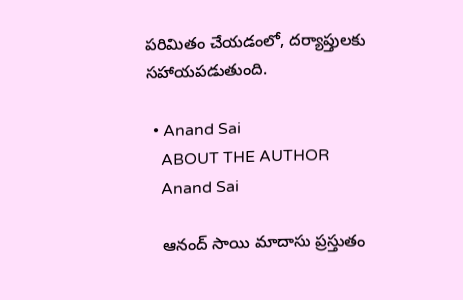పరిమితం చేయడంలో, దర్యాప్తులకు సహాయపడుతుంది.

  • Anand Sai
    ABOUT THE AUTHOR
    Anand Sai

    ఆనంద్ సాయి మాదాసు ప్రస్తుతం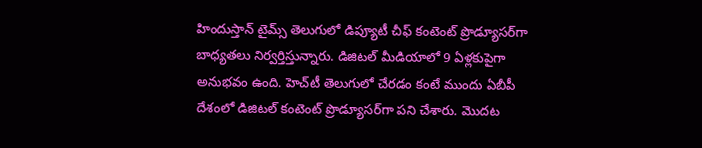హిందుస్తాన్ టైమ్స్ తెలుగులో డిప్యూటీ చీఫ్ కంటెంట్ ప్రొడ్యూసర్‌గా బాధ్యతలు నిర్వర్తిస్తున్నారు. డిజిటల్ మీడియాలో 9 ఏళ్లకుపైగా అనుభవం ఉంది. హెచ్‌టీ తెలుగులో చేరడం కంటే ముందు ఏబీపీ దేశంలో డిజిటల్ కంటెంట్ ప్రొడ్యూసర్‌గా పని చేశారు. మెుదట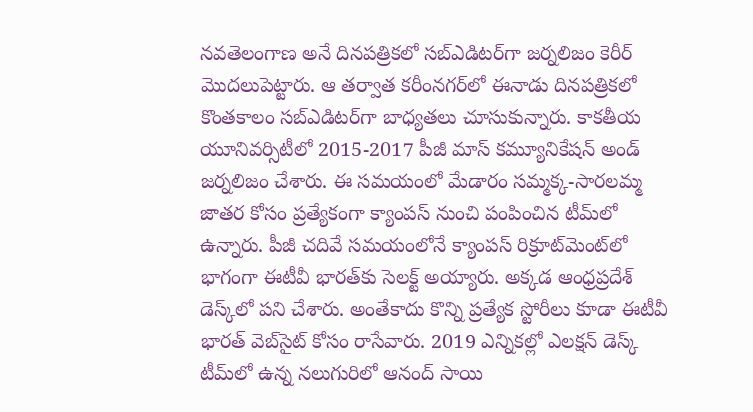నవతెలంగాణ అనే దినపత్రికలో సబ్ఎడిటర్‌గా జర్నలిజం కెరీర్ మెుదలుపెట్టారు. ఆ తర్వాత కరీంనగర్‌లో ఈనాడు దినపత్రికలో కొంతకాలం సబ్‌ఎడిటర్‌గా బాధ్యతలు చూసుకున్నారు. కాకతీయ యూనివర్సిటీలో 2015-2017 పీజీ మాస్ కమ్యూనికేషన్ అండ్ జర్నలిజం చేశారు. ఈ సమయంలో మేడారం సమ్మక్క-సారలమ్మ జాతర కోసం ప్రత్యేకంగా క్యాంపస్ నుంచి పంపించిన టీమ్‌లో ఉన్నారు. పీజీ చదివే సమయంలోనే క్యాంపస్ రిక్రూట్‌మెంట్‌లో భాగంగా ఈటీవీ భారత్‌కు సెలక్ట్ అయ్యారు. అక్కడ ఆంధ్రప్రదేశ్‌ డెస్క్‌లో పని చేశారు. అంతేకాదు కొన్ని ప్రత్యేక స్టోరీలు కూడా ఈటీవీ భారత్ వెబ్‌సైట్ కోసం రాసేవారు. 2019 ఎన్నికల్లో ఎలక్షన్ డెస్క్‌ టీమ్‌లో ఉన్న నలుగురిలో ఆనంద్ సాయి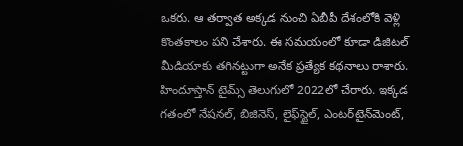ఒకరు. ఆ తర్వాత అక్కడ నుంచి ఏబీపీ దేశంలోకి వెళ్లి కొంతకాలం పని చేశారు. ఈ సమయంలో కూడా డిజిటల్ మీడియాకు తగినట్టుగా అనేక ప్రత్యేక కథనాలు రాశారు. హిందూస్తాన్ టైమ్స్‌ తెలుగులో 2022లో చేరారు. ఇక్కడ గతంలో నేషనల్, బిజినెస్, లైఫ్‌స్టైల్, ఎంటర్‌టైన్‌మెంట్‌,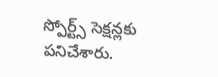స్పోర్ట్స్‌ సెక్షన్లకు పనిచేశారు.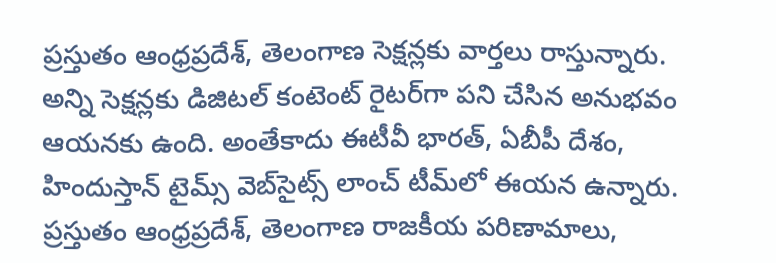ప్రస్తుతం ఆంధ్రప్రదేశ్, తెలంగాణ సెక్షన్లకు వార్తలు రాస్తున్నారు. అన్ని సెక్షన్లకు డిజిటల్ కంటెంట్ రైటర్‌గా పని చేసిన అనుభవం ఆయనకు ఉంది. అంతేకాదు ఈటీవీ భారత్, ఏబీపీ దేశం, హిందుస్తాన్ టైమ్స్ వెబ్‌సైట్స్ లాంచ్ టీమ్‌లో ఈయన ఉన్నారు. ప్రస్తుతం ఆంధ్రప్రదేశ్, తెలంగాణ రాజకీయ పరిణామాలు,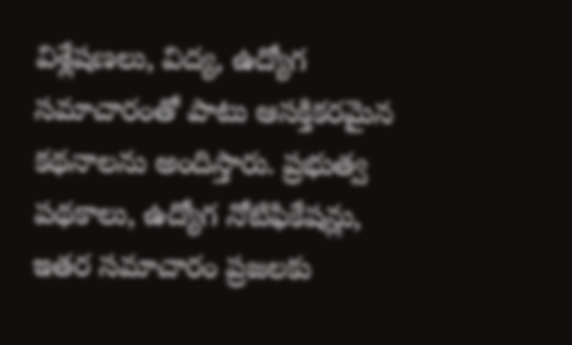విశ్లేషణలు, విద్య, ఉద్యోగ సమాచారంతో పాటు ఆసక్తికరమైన కథనాలను అందిస్తారు. ప్రభుత్వ పథకాలు, ఉద్యోగ నోటిఫికేషన్లు, ఇతర సమాచారం ప్రజలకు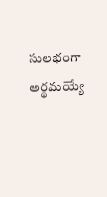సులభంగా అర్థమయ్యే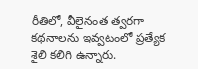రీతిలో, వీలైనంత త్వరగా కథనాలను ఇవ్వటంలో ప్రత్యేక శైలి కలిగి ఉన్నారు.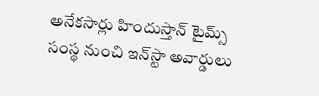అనేకసార్లు హిందుస్తాన్ టైమ్స్ సంస్థ నుంచి ఇన్‌స్టా అవార్డులు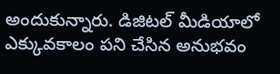అందుకున్నారు. డిజిటల్ మీడియాలో ఎక్కువకాలం పని చేసిన అనుభవం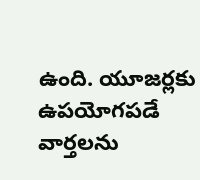ఉంది. యూజర్లకు ఉపయోగపడే వార్తలను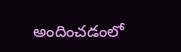అందించడంలో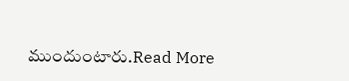ముందుంటారు.Read More